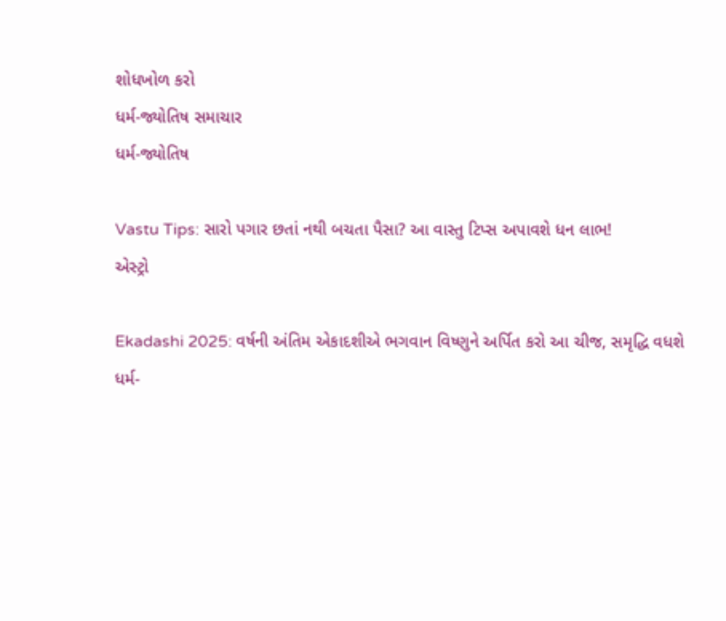શોધખોળ કરો
ધર્મ-જ્યોતિષ સમાચાર
ધર્મ-જ્યોતિષ

Vastu Tips: સારો પગાર છતાં નથી બચતા પૈસા? આ વાસ્તુ ટિપ્સ અપાવશે ધન લાભ!
એસ્ટ્રો

Ekadashi 2025: વર્ષની અંતિમ એકાદશીએ ભગવાન વિષ્ણુને અર્પિત કરો આ ચીજ, સમૃદ્ધિ વધશે
ધર્મ-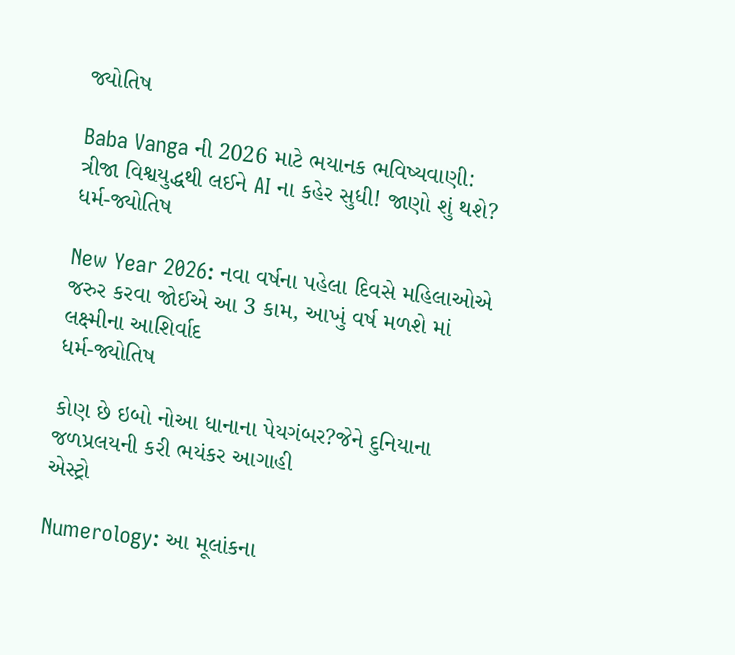જ્યોતિષ

Baba Vanga ની 2026 માટે ભયાનક ભવિષ્યવાણી: ત્રીજા વિશ્વયુદ્ધથી લઈને AI ના કહેર સુધી! જાણો શું થશે?
ધર્મ-જ્યોતિષ

New Year 2026: નવા વર્ષના પહેલા દિવસે મહિલાઓએ જરુર કરવા જોઈએ આ 3 કામ, આખું વર્ષ મળશે માં લક્ષ્મીના આશિર્વાદ
ધર્મ-જ્યોતિષ

કોણ છે ઇબો નોઆ ધાનાના પેયગંબર?જેને દુનિયાના જળપ્રલયની કરી ભયંકર આગાહી
એસ્ટ્રો

Numerology: આ મૂલાંકના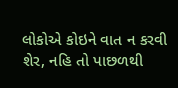લોકોએ કોઇને વાત ન કરવી શેર, નહિ તો પાછળથી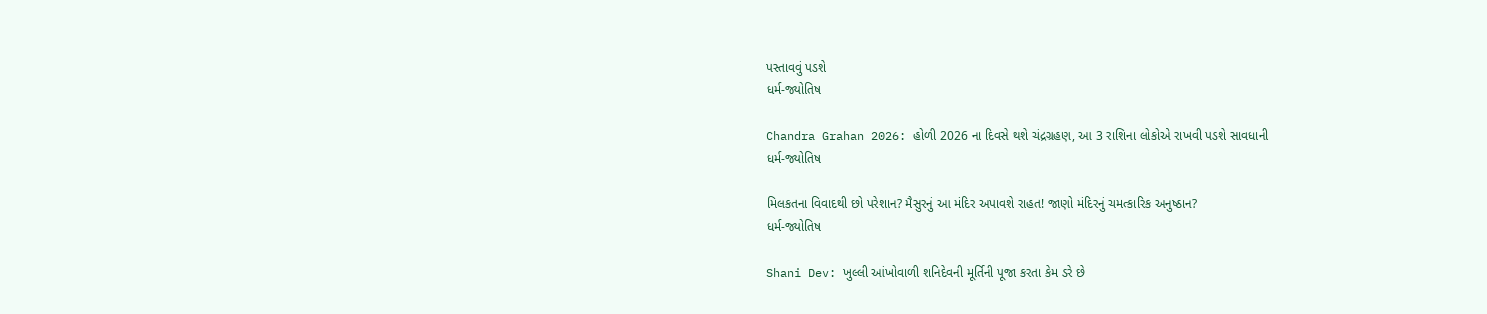પસ્તાવવું પડશે
ધર્મ-જ્યોતિષ

Chandra Grahan 2026: હોળી 2026 ના દિવસે થશે ચંદ્રગ્રહણ, આ 3 રાશિના લોકોએ રાખવી પડશે સાવધાની
ધર્મ-જ્યોતિષ

મિલકતના વિવાદથી છો પરેશાન? મૈસુરનું આ મંદિર અપાવશે રાહત! જાણો મંદિરનું ચમત્કારિક અનુષ્ઠાન?
ધર્મ-જ્યોતિષ

Shani Dev: ખુલ્લી આંખોવાળી શનિદેવની મૂર્તિની પૂજા કરતા કેમ ડરે છે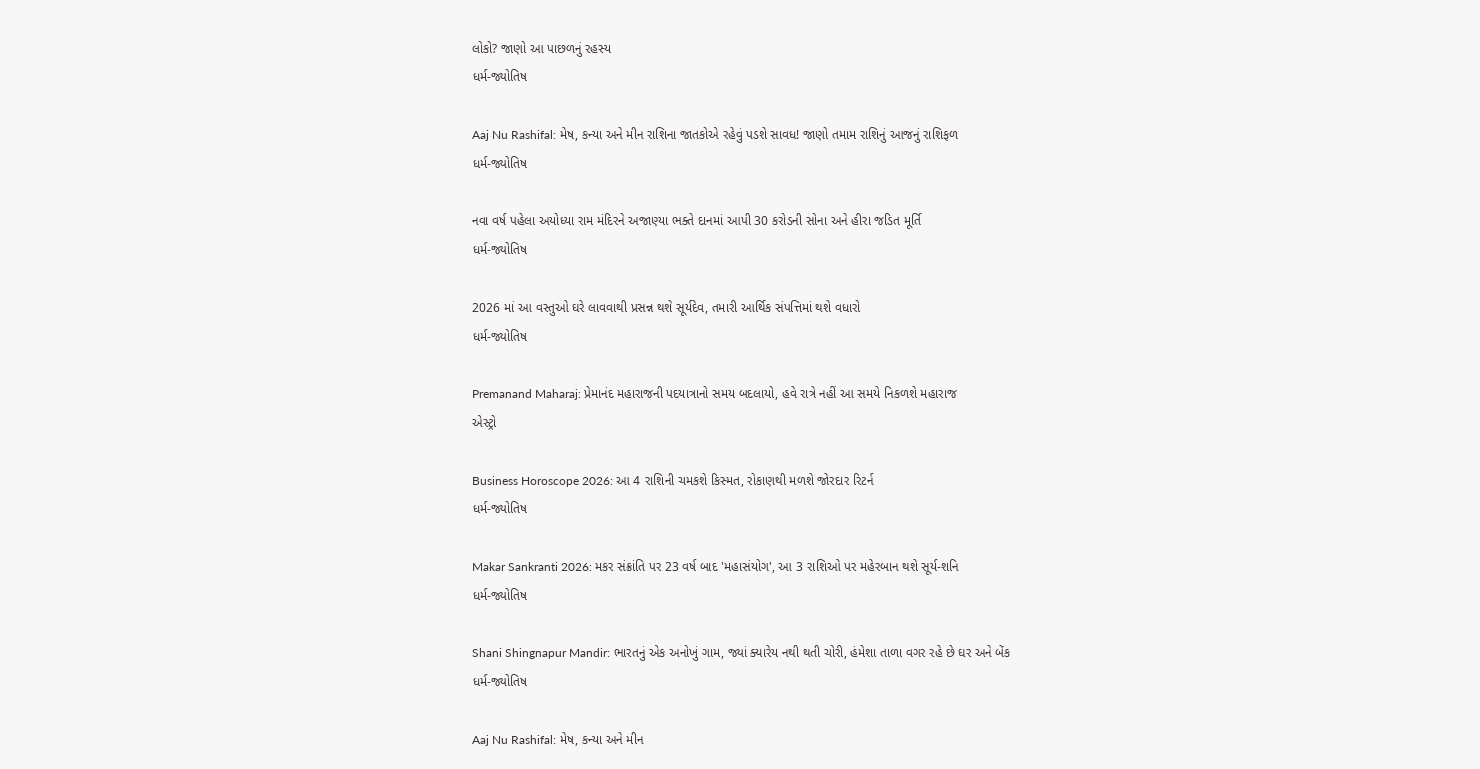લોકો? જાણો આ પાછળનું રહસ્ય
ધર્મ-જ્યોતિષ

Aaj Nu Rashifal: મેષ, કન્યા અને મીન રાશિના જાતકોએ રહેવું પડશે સાવધ! જાણો તમામ રાશિનું આજનું રાશિફળ
ધર્મ-જ્યોતિષ

નવા વર્ષ પહેલા અયોધ્યા રામ મંદિરને અજાણ્યા ભક્તે દાનમાં આપી 30 કરોડની સોના અને હીરા જડિત મૂર્તિ
ધર્મ-જ્યોતિષ

2026 માં આ વસ્તુઓ ઘરે લાવવાથી પ્રસન્ન થશે સૂર્યદેવ, તમારી આર્થિક સંપત્તિમાં થશે વધારો
ધર્મ-જ્યોતિષ

Premanand Maharaj: પ્રેમાનંદ મહારાજની પદયાત્રાનો સમય બદલાયો, હવે રાત્રે નહીં આ સમયે નિકળશે મહારાજ
એસ્ટ્રો

Business Horoscope 2026: આ 4 રાશિની ચમકશે કિસ્મત, રોકાણથી મળશે જોરદાર રિટર્ન
ધર્મ-જ્યોતિષ

Makar Sankranti 2026: મકર સંક્રાંતિ પર 23 વર્ષ બાદ 'મહાસંયોગ', આ 3 રાશિઓ પર મહેરબાન થશે સૂર્ય-શનિ
ધર્મ-જ્યોતિષ

Shani Shingnapur Mandir: ભારતનું એક અનોખું ગામ, જ્યાં ક્યારેય નથી થતી ચોરી, હંમેશા તાળા વગર રહે છે ઘર અને બેંક
ધર્મ-જ્યોતિષ

Aaj Nu Rashifal: મેષ, કન્યા અને મીન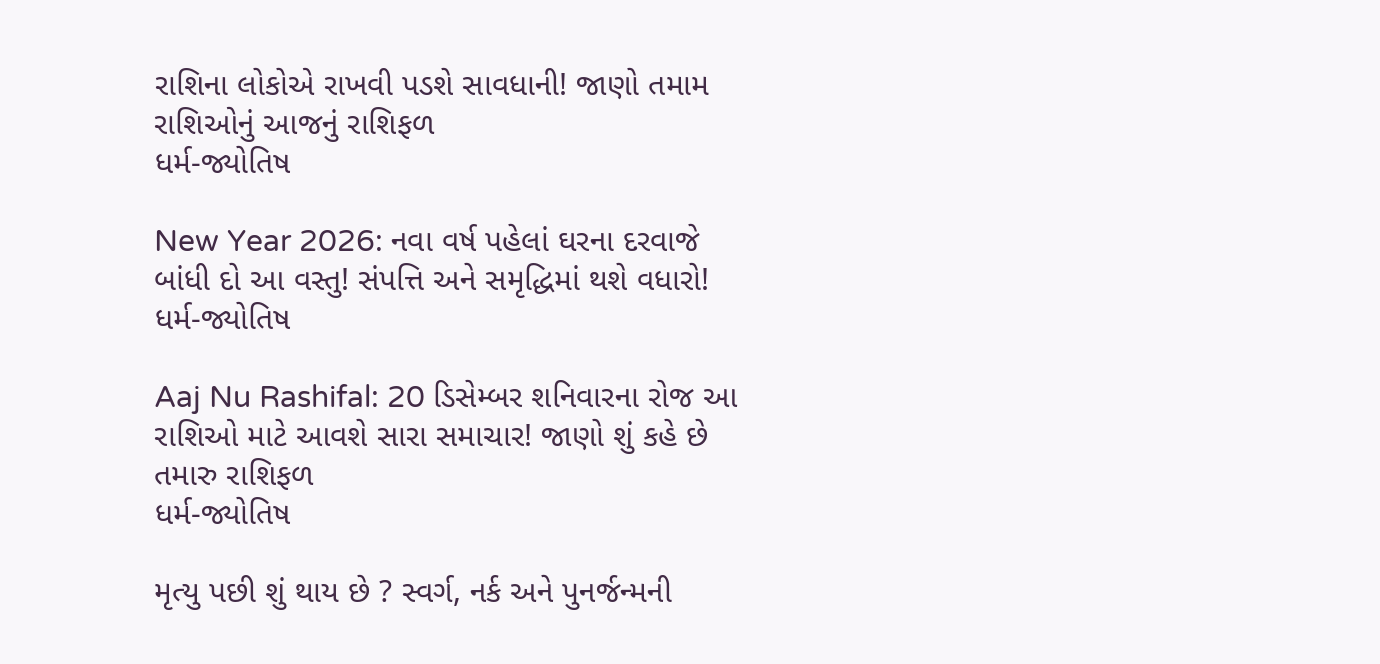રાશિના લોકોએ રાખવી પડશે સાવધાની! જાણો તમામ રાશિઓનું આજનું રાશિફળ
ધર્મ-જ્યોતિષ

New Year 2026: નવા વર્ષ પહેલાં ઘરના દરવાજે બાંધી દો આ વસ્તુ! સંપત્તિ અને સમૃદ્ધિમાં થશે વધારો!
ધર્મ-જ્યોતિષ

Aaj Nu Rashifal: 20 ડિસેમ્બર શનિવારના રોજ આ રાશિઓ માટે આવશે સારા સમાચાર! જાણો શું કહે છે તમારુ રાશિફળ
ધર્મ-જ્યોતિષ

મૃત્યુ પછી શું થાય છે ? સ્વર્ગ, નર્ક અને પુનર્જન્મની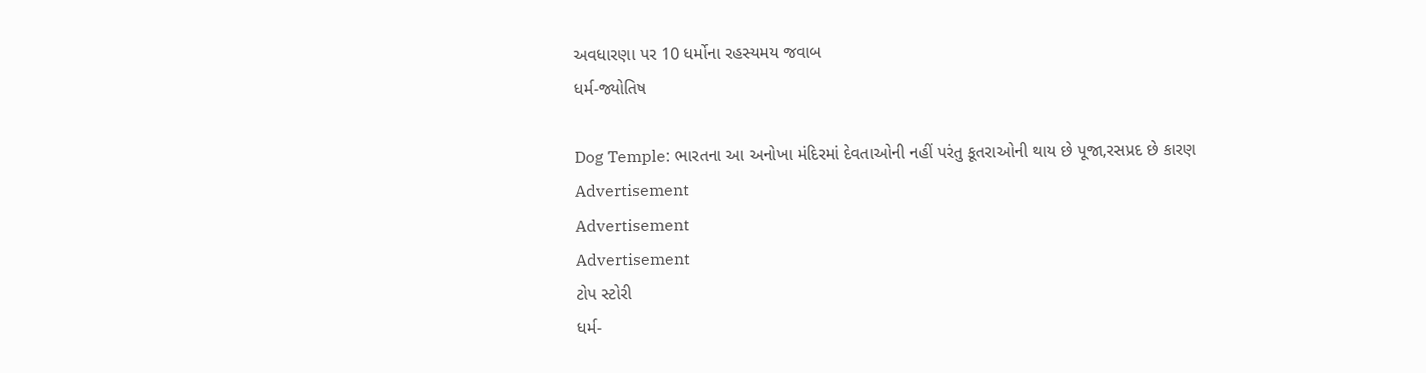અવધારણા પર 10 ધર્મોના રહસ્યમય જવાબ
ધર્મ-જ્યોતિષ

Dog Temple: ભારતના આ અનોખા મંદિરમાં દેવતાઓની નહીં પરંતુ કૂતરાઓની થાય છે પૂજા,રસપ્રદ છે કારણ
Advertisement
Advertisement
Advertisement
ટોપ સ્ટોરી
ધર્મ-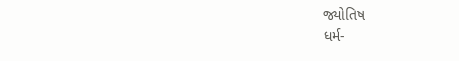જ્યોતિષ
ધર્મ-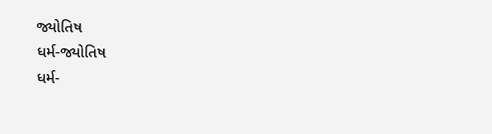જ્યોતિષ
ધર્મ-જ્યોતિષ
ધર્મ-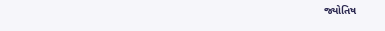જ્યોતિષ